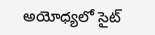అయోధ్యలో సైట్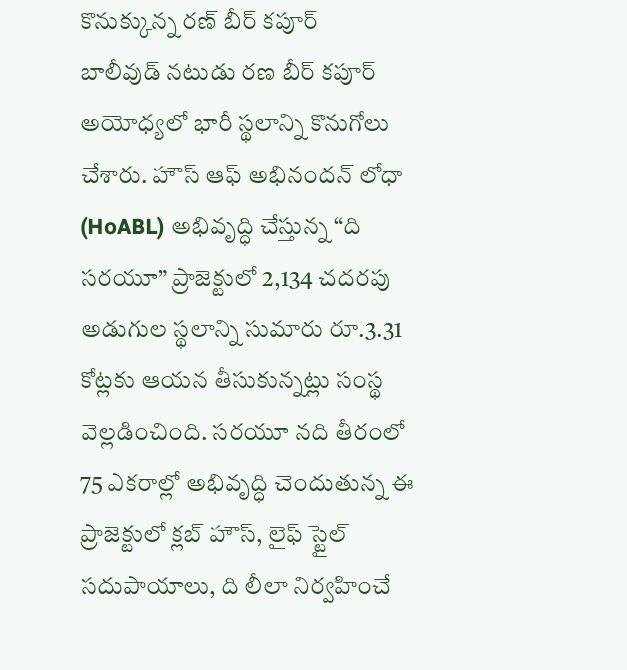కొనుక్కున్న రణ్ బీర్ కపూర్
బాలీవుడ్ నటుడు రణ బీర్ కపూర్ అయోధ్యలో భారీ స్థలాన్ని కొనుగోలు చేశారు. హౌస్ ఆఫ్ అభినందన్ లోధా (HoABL) అభివృద్ధి చేస్తున్న “ది సరయూ” ప్రాజెక్టులో 2,134 చదరపు అడుగుల స్థలాన్ని సుమారు రూ.3.31 కోట్లకు ఆయన తీసుకున్నట్లు సంస్థ వెల్లడించింది. సరయూ నది తీరంలో 75 ఎకరాల్లో అభివృద్ధి చెందుతున్న ఈ ప్రాజెక్టులో క్లబ్ హౌస్, లైఫ్ స్టైల్ సదుపాయాలు, ది లీలా నిర్వహించే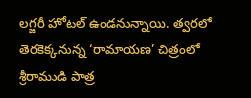లగ్జరీ హోటల్ ఉండనున్నాయి. త్వరలో తెరకెక్కనున్న ‘రామాయణ’ చిత్రంలో శ్రీరాముడి పాత్ర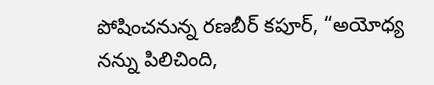పోషించనున్న రణబీర్ కపూర్, “అయోధ్య నన్ను పిలిచింది,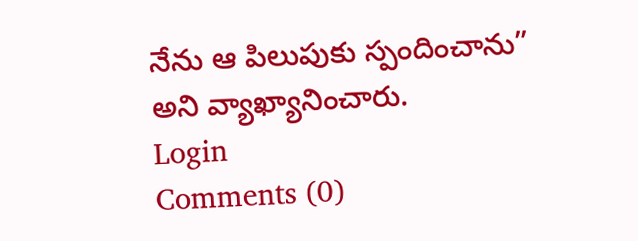నేను ఆ పిలుపుకు స్పందించాను” అని వ్యాఖ్యానించారు.
Login
Comments (0)